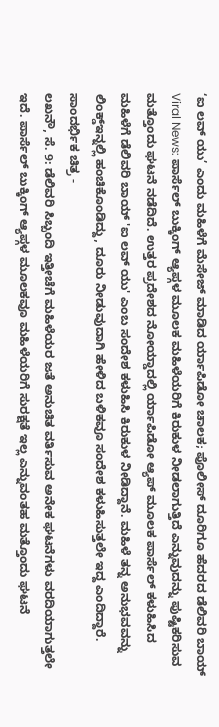‘ಐ ಲವ್ ಯು’ ಎಂದು ಮಹಿಳೆಗೆ ಮೆಸೇಜ್ ಮಾಡಿದ ರ್ಯಾಪಿಡೋ ಚಾಲಕ; ಪೊಲೀಸ್ ದೂರಿಗೂ ಹೆದರದ ಡೆಲಿವರಿ ಬಾಯ್
Viral News: ಪಾರ್ಸೆಲ್ ಬುಕ್ಕಿಂಗ್ ಆ್ಯಪ್ಗಳ ಮೂಲಕ ಮಹಿಳೆಯರಿಗೆ ಕಿರುಕುಳ ನೀಡಲಾಗುತ್ತಿದೆ ಎನ್ನುವುದನ್ನು ಪುಷ್ಟಿಕರಿಸುವ ಮತ್ತೊಂದು ಘಟನೆ ನಡೆದಿದೆ. ಉತ್ತರ ಪ್ರದೇಶದ ನೋಯ್ಡಾದಲ್ಲಿ ರ್ಯಾಪಿಡೋ ಆ್ಯಪ್ ಮೂಲಕ ಪಾರ್ಸೆಲ್ ಕಳುಹಿಸಿದ ಮಹಿಳೆಗೆ ಡೆಲಿವರಿ ಬಾಯ್ 'ಐ ಲವ್ ಯು' ಎಂಬ ಸಂದೇಶ ಕಳುಹಿಸಿ ಕಿರುಕುಳ ನೀಡಿದ್ದಾನೆ. ಮಹಿಳೆ ತನ್ನ ಅನುಭವವನ್ನು ಲಿಂಕ್ಡ್ಇನ್ನಲ್ಲಿ ಹಂಚಿಕೊಂಡಿದ್ದು, ದೂರು ನೀಡುವುದಾಗಿ ಹೇಳಿದ ಬಳಿಕವೂ ಸಂದೇಶ ಕಳುಹಿಸುತ್ತಲೇ ಇದ್ದ ಎಂದಿದ್ದಾರೆ.
ಸಾಂದರ್ಭಿಕ ಚಿತ್ರ -
ಲಖನೌ, ಸೆ. 9: ಡೆಲಿವರಿ ಸಿಬ್ಬಂದಿ ಇತ್ತೀಚೆಗೆ ಮಹಿಳೆಯರ ಜತೆ ಅನುಚಿತ ವರ್ತಿಸುವ ಅನೇಕ ಘಟನೆಗಳು ವರದಿಯಾಗುತ್ತಲೇ ಇದೆ. ಪಾರ್ಸೆಲ್ ಬುಕ್ಕಿಂಗ್ ಆ್ಯಪ್ಗಳ ಮೂಲಕವೂ ಮಹಿಳೆಯರಿಗೆ ಸುರಕ್ಷತೆ ಇಲ್ಲ ಎನ್ನುವಂತಹ ಮತ್ತೊಂದು ಘಟನೆ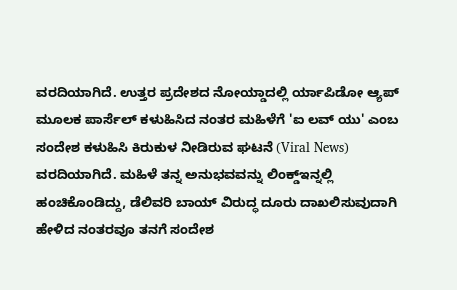ವರದಿಯಾಗಿದೆ. ಉತ್ತರ ಪ್ರದೇಶದ ನೋಯ್ಡಾದಲ್ಲಿ ರ್ಯಾಪಿಡೋ ಆ್ಯಪ್ ಮೂಲಕ ಪಾರ್ಸೆಲ್ ಕಳುಹಿಸಿದ ನಂತರ ಮಹಿಳೆಗೆ 'ಐ ಲವ್ ಯು' ಎಂಬ ಸಂದೇಶ ಕಳುಹಿಸಿ ಕಿರುಕುಳ ನೀಡಿರುವ ಘಟನೆ (Viral News) ವರದಿಯಾಗಿದೆ. ಮಹಿಳೆ ತನ್ನ ಅನುಭವವನ್ನು ಲಿಂಕ್ಡ್ಇನ್ನಲ್ಲಿ ಹಂಚಿಕೊಂಡಿದ್ದು, ಡೆಲಿವರಿ ಬಾಯ್ ವಿರುದ್ಧ ದೂರು ದಾಖಲಿಸುವುದಾಗಿ ಹೇಳಿದ ನಂತರವೂ ತನಗೆ ಸಂದೇಶ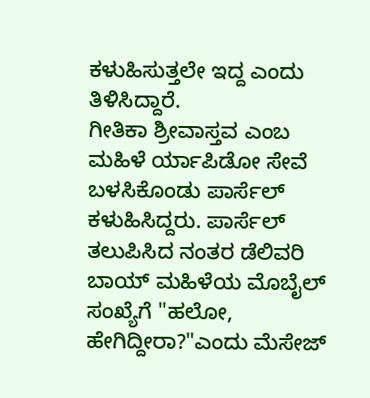ಕಳುಹಿಸುತ್ತಲೇ ಇದ್ದ ಎಂದು ತಿಳಿಸಿದ್ದಾರೆ.
ಗೀತಿಕಾ ಶ್ರೀವಾಸ್ತವ ಎಂಬ ಮಹಿಳೆ ರ್ಯಾಪಿಡೋ ಸೇವೆ ಬಳಸಿಕೊಂಡು ಪಾರ್ಸೆಲ್ ಕಳುಹಿಸಿದ್ದರು. ಪಾರ್ಸೆಲ್ ತಲುಪಿಸಿದ ನಂತರ ಡೆಲಿವರಿ ಬಾಯ್ ಮಹಿಳೆಯ ಮೊಬೈಲ್ ಸಂಖ್ಯೆಗೆ "ಹಲೋ, ಹೇಗಿದ್ದೀರಾ?"ಎಂದು ಮೆಸೇಜ್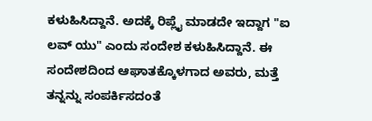ಕಳುಹಿಸಿದ್ದಾನೆ. ಅದಕ್ಕೆ ರಿಪ್ಲೈ ಮಾಡದೇ ಇದ್ದಾಗ "ಐ ಲವ್ ಯು" ಎಂದು ಸಂದೇಶ ಕಳುಹಿಸಿದ್ದಾನೆ. ಈ ಸಂದೇಶದಿಂದ ಆಘಾತಕ್ಕೊಳಗಾದ ಅವರು, ಮತ್ತೆ ತನ್ನನ್ನು ಸಂಪರ್ಕಿಸದಂತೆ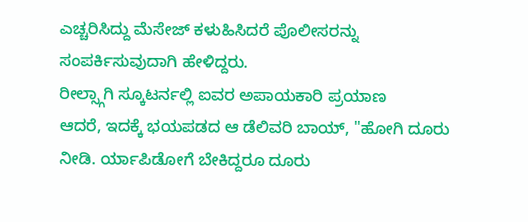ಎಚ್ಚರಿಸಿದ್ದು ಮೆಸೇಜ್ ಕಳುಹಿಸಿದರೆ ಪೊಲೀಸರನ್ನು ಸಂಪರ್ಕಿಸುವುದಾಗಿ ಹೇಳಿದ್ದರು.
ರೀಲ್ಸ್ಗಾಗಿ ಸ್ಕೂಟರ್ನಲ್ಲಿ ಐವರ ಅಪಾಯಕಾರಿ ಪ್ರಯಾಣ
ಆದರೆ, ಇದಕ್ಕೆ ಭಯಪಡದ ಆ ಡೆಲಿವರಿ ಬಾಯ್, "ಹೋಗಿ ದೂರು ನೀಡಿ. ರ್ಯಾಪಿಡೋಗೆ ಬೇಕಿದ್ದರೂ ದೂರು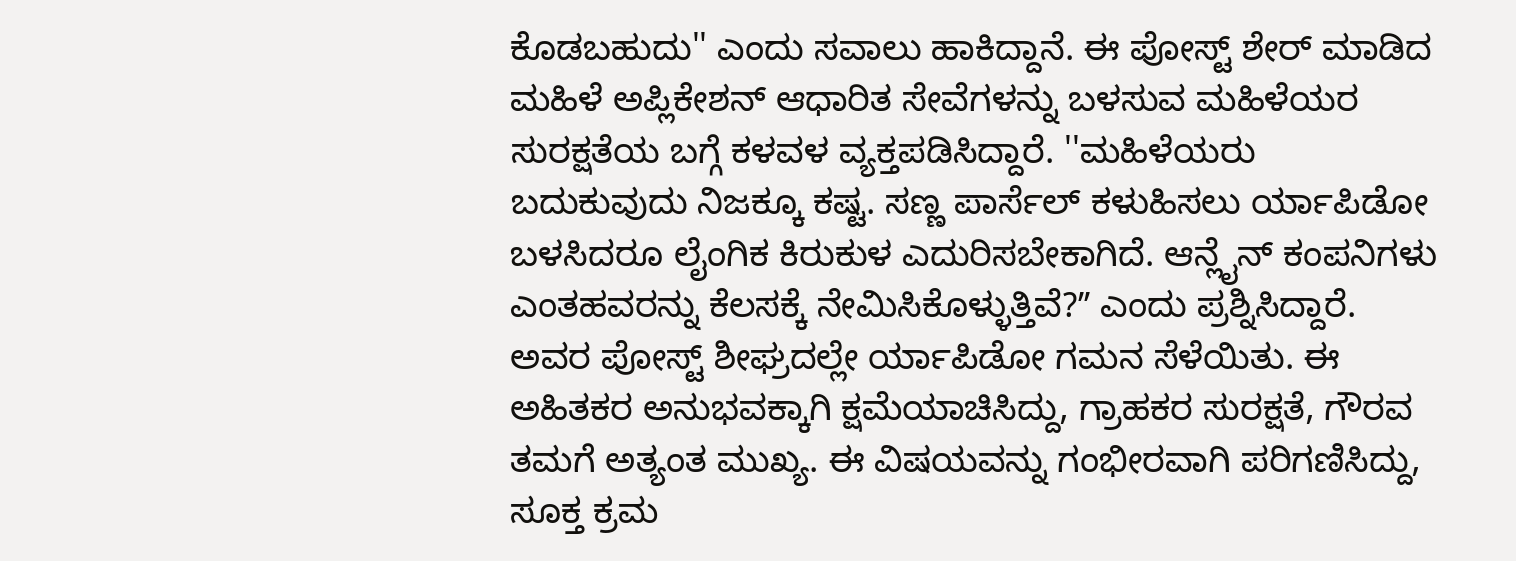ಕೊಡಬಹುದು'' ಎಂದು ಸವಾಲು ಹಾಕಿದ್ದಾನೆ. ಈ ಪೋಸ್ಟ್ ಶೇರ್ ಮಾಡಿದ ಮಹಿಳೆ ಅಪ್ಲಿಕೇಶನ್ ಆಧಾರಿತ ಸೇವೆಗಳನ್ನು ಬಳಸುವ ಮಹಿಳೆಯರ ಸುರಕ್ಷತೆಯ ಬಗ್ಗೆ ಕಳವಳ ವ್ಯಕ್ತಪಡಿಸಿದ್ದಾರೆ. ''ಮಹಿಳೆಯರು ಬದುಕುವುದು ನಿಜಕ್ಕೂ ಕಷ್ಟ. ಸಣ್ಣ ಪಾರ್ಸೆಲ್ ಕಳುಹಿಸಲು ರ್ಯಾಪಿಡೋ ಬಳಸಿದರೂ ಲೈಂಗಿಕ ಕಿರುಕುಳ ಎದುರಿಸಬೇಕಾಗಿದೆ. ಆನ್ಲೈನ್ ಕಂಪನಿಗಳು ಎಂತಹವರನ್ನು ಕೆಲಸಕ್ಕೆ ನೇಮಿಸಿಕೊಳ್ಳುತ್ತಿವೆ?ʼʼ ಎಂದು ಪ್ರಶ್ನಿಸಿದ್ದಾರೆ.
ಅವರ ಪೋಸ್ಟ್ ಶೀಘ್ರದಲ್ಲೇ ರ್ಯಾಪಿಡೋ ಗಮನ ಸೆಳೆಯಿತು. ಈ ಅಹಿತಕರ ಅನುಭವಕ್ಕಾಗಿ ಕ್ಷಮೆಯಾಚಿಸಿದ್ದು, ಗ್ರಾಹಕರ ಸುರಕ್ಷತೆ, ಗೌರವ ತಮಗೆ ಅತ್ಯಂತ ಮುಖ್ಯ. ಈ ವಿಷಯವನ್ನು ಗಂಭೀರವಾಗಿ ಪರಿಗಣಿಸಿದ್ದು, ಸೂಕ್ತ ಕ್ರಮ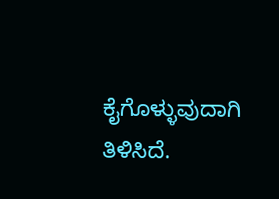ಕೈಗೊಳ್ಳುವುದಾಗಿ ತಿಳಿಸಿದೆ.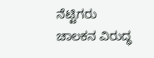ನೆಟ್ಟಿಗರು ಚಾಲಕನ ವಿರುದ್ಧ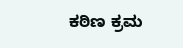ಕಠಿಣ ಕ್ರಮ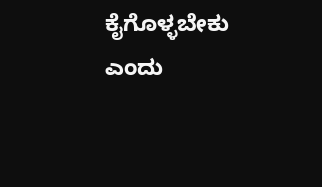ಕೈಗೊಳ್ಳಬೇಕು ಎಂದು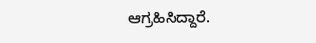ಆಗ್ರಹಿಸಿದ್ದಾರೆ.